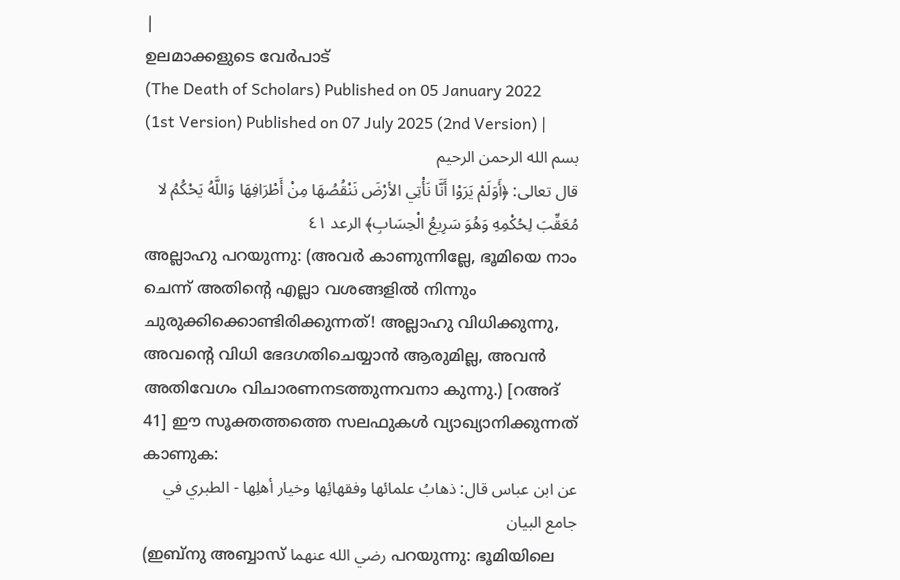|
ഉലമാക്കളുടെ വേർപാട്
(The Death of Scholars) Published on 05 January 2022 (1st Version) Published on 07 July 2025 (2nd Version) |
بسم الله الرحمن الرحيم
قال تعالى: ﴿أَوَلَمْ يَرَوْا أَنَّا نَأْتِي الأرْضَ نَنْقُصُهَا مِنْ أَطْرَافِهَا وَاللَّهُ يَحْكُمُ لا مُعَقِّبَ لِحُكْمِهِ وَهُوَ سَرِيعُ الْحِسَابِ﴾ الرعد ٤١
അല്ലാഹു പറയുന്നു: (അവർ കാണുന്നില്ലേ, ഭൂമിയെ നാം ചെന്ന് അതിന്റെ എല്ലാ വശങ്ങളിൽ നിന്നും ചുരുക്കിക്കൊണ്ടിരിക്കുന്നത്! അല്ലാഹു വിധിക്കുന്നു, അവന്റെ വിധി ഭേദഗതിചെയ്യാൻ ആരുമില്ല, അവൻ അതിവേഗം വിചാരണനടത്തുന്നവനാ കുന്നു.) [റഅദ് 41] ഈ സൂക്തത്തത്തെ സലഫുകൾ വ്യാഖ്യാനിക്കുന്നത് കാണുക:
عن ابن عباس قال: ذهابُ علمائها وفقهائِها وخيار أهلِها - الطبري في جامع البيان
(ഇബ്നു അബ്ബാസ് رضي الله عنهما പറയുന്നു: ഭൂമിയിലെ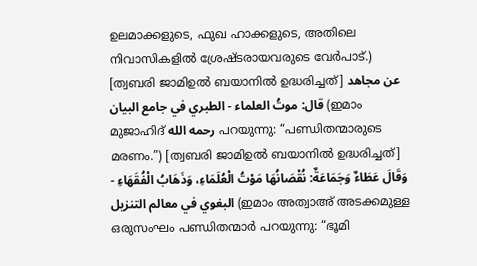ഉലമാക്കളുടെ, ഫുഖ ഹാക്കളുടെ, അതിലെ നിവാസികളിൽ ശ്രേഷ്ടരായവരുടെ വേർപാട്.) [ത്വബരി ജാമിഉൽ ബയാനിൽ ഉദ്ധരിച്ചത്] عن مجاهد قال: موتُ العلماء - الطبري في جامع البيان (ഇമാം മുജാഹിദ് رحمه الله പറയുന്നു: “പണ്ഡിതന്മാരുടെ മരണം.”) [ത്വബരി ജാമിഉൽ ബയാനിൽ ഉദ്ധരിച്ചത്]
وَقَالَ عَطَاءٌ وَجَمَاعَةٌ: نُقْصَانُهَا مَوْتُ الْعُلَمَاءِ، وَذَهَابُ الْفُقَهَاءِ - البغوي في معالم التنزيل (ഇമാം അത്വാഅ് അടക്കമുള്ള ഒരുസംഘം പണ്ഡിതന്മാർ പറയുന്നു: “ഭൂമി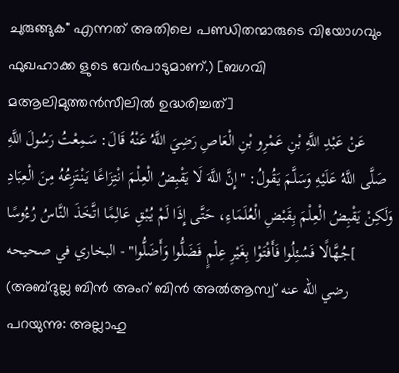ചുരുങ്ങുക" എന്നത് അതിലെ പണ്ഡിതന്മാരുടെ വിയോഗവും ഫുഖഹാക്ക ളുടെ വേർപാടുമാണ്.) [ബഗവി മആലിമുത്തൻസീലിൽ ഉദ്ധരിച്ചത്]
عَنْ عَبْدِ اللَّهِ بْنِ عَمْرِو بْنِ الْعَاصِ رَضِيَ اللَّهُ عَنْهُ قَالَ: سَمِعْتُ رَسُولَ اللَّهِ صَلَّى اللَّهُ عَلَيْهِ وَسَلَّمَ يَقُولُ: "إِنَّ اللَّهَ لَا يَقْبِضُ الْعِلْمَ انْتِزَاعًا يَنْتَزِعُهُ مِنَ الْعِبَادِ وَلَكِنْ يَقْبِضُ الْعِلْمَ بِقَبْضِ الْعُلَمَاءِ، حَتَّى إِذَا لَمْ يُبْقِ عَالِمًا اتَّخَذَ النَّاسُ رُءُوسًا جُهَّالًا فَسُئِلُوا فَأَفْتَوْا بِغَيْرِ عِلْمٍ فَضَلُّوا وَأَضَلُّوا" - البخاري في صحيحه[ (അബ്ദുല്ല ബിൻ അംറ് ബിൻ അൽആസ്വ് رضي الله عنه പറയുന്നു: അല്ലാഹു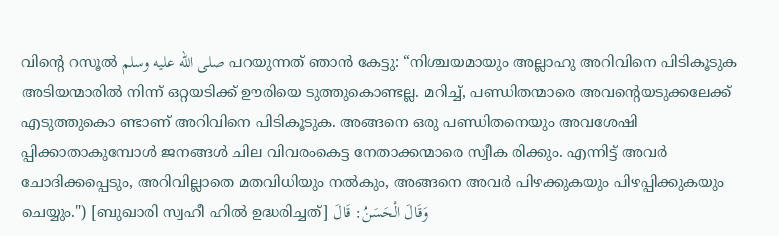വിന്റെ റസൂൽ صلى الله عليه وسلم പറയുന്നത് ഞാൻ കേട്ടു: “നിശ്ചയമായും അല്ലാഹു അറിവിനെ പിടികൂടുക അടിയന്മാരിൽ നിന്ന് ഒറ്റയടിക്ക് ഊരിയെ ടുത്തുകൊണ്ടല്ല. മറിച്ച്, പണ്ഡിതന്മാരെ അവന്റെയടുക്കലേക്ക് എടുത്തുകൊ ണ്ടാണ് അറിവിനെ പിടികൂടുക. അങ്ങനെ ഒരു പണ്ഡിതനെയും അവശേഷി പ്പിക്കാതാകുമ്പോൾ ജനങ്ങൾ ചില വിവരംകെട്ട നേതാക്കന്മാരെ സ്വീക രിക്കും. എന്നിട്ട് അവർ ചോദിക്കപ്പെടും, അറിവില്ലാതെ മതവിധിയും നൽകും, അങ്ങനെ അവർ പിഴക്കുകയും പിഴപ്പിക്കുകയും ചെയ്യും.") [ബുഖാരി സ്വഹീ ഹിൽ ഉദ്ധരിച്ചത്] وَقَالَ الْحَسَنُ: قَالَ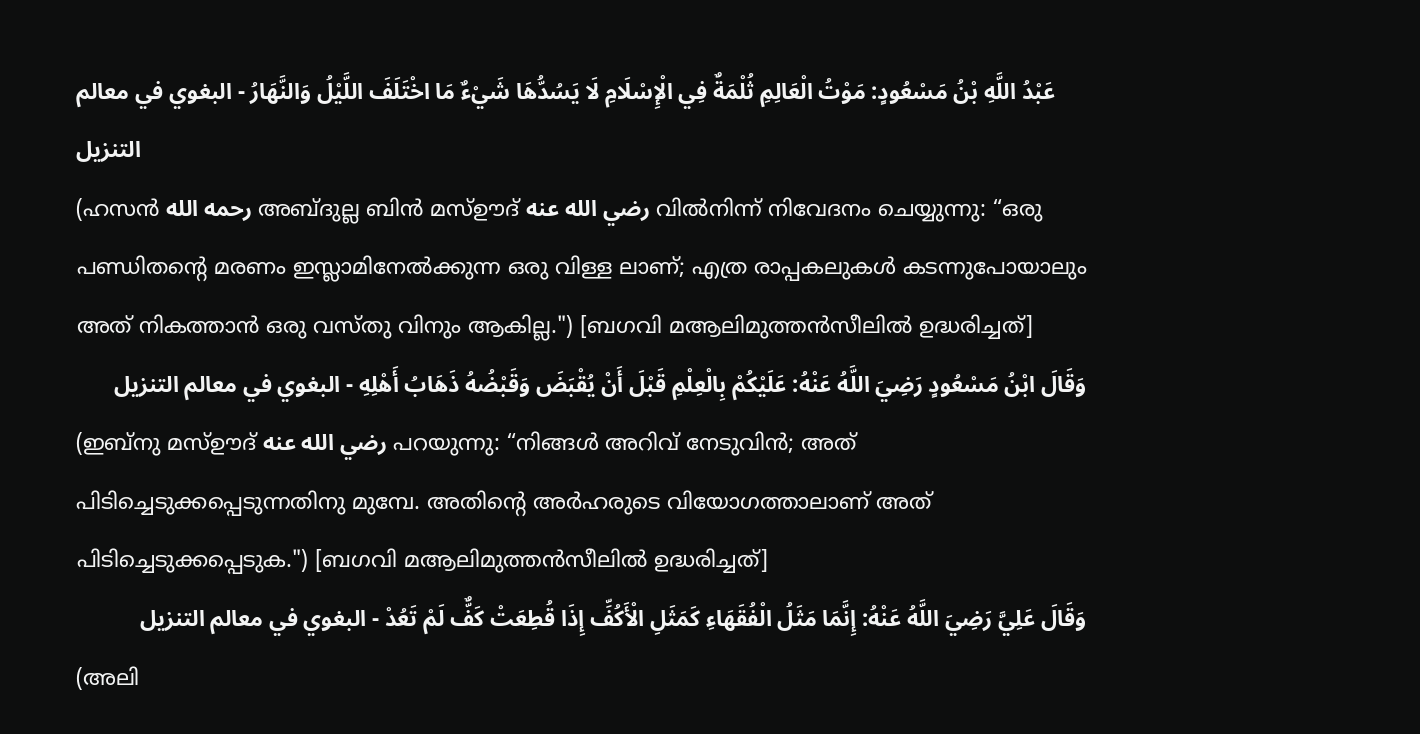عَبْدُ اللَّهِ بْنُ مَسْعُودٍ: مَوْتُ الْعَالِمِ ثُلْمَةٌ فِي الْإِسْلَامِ لَا يَسُدُّهَا شَيْءٌ مَا اخْتَلَفَ اللَّيْلُ وَالنَّهَارُ - البغوي في معالم التنزيل
(ഹസൻ رحمه الله അബ്ദുല്ല ബിൻ മസ്ഊദ് رضي الله عنه വിൽനിന്ന് നിവേദനം ചെയ്യുന്നു: “ഒരു പണ്ഡിതന്റെ മരണം ഇസ്ലാമിനേൽക്കുന്ന ഒരു വിള്ള ലാണ്; എത്ര രാപ്പകലുകൾ കടന്നുപോയാലും അത് നികത്താൻ ഒരു വസ്തു വിനും ആകില്ല.") [ബഗവി മആലിമുത്തൻസീലിൽ ഉദ്ധരിച്ചത്]
وَقَالَ ابْنُ مَسْعُودٍ رَضِيَ اللَّهُ عَنْهُ: عَلَيْكُمْ بِالْعِلْمِ قَبْلَ أَنْ يُقْبَضَ وَقَبْضُهُ ذَهَابُ أَهْلِهِ - البغوي في معالم التنزيل
(ഇബ്നു മസ്ഊദ് رضي الله عنه പറയുന്നു: “നിങ്ങൾ അറിവ് നേടുവിൻ; അത് പിടിച്ചെടുക്കപ്പെടുന്നതിനു മുമ്പേ. അതിന്റെ അർഹരുടെ വിയോഗത്താലാണ് അത് പിടിച്ചെടുക്കപ്പെടുക.") [ബഗവി മആലിമുത്തൻസീലിൽ ഉദ്ധരിച്ചത്]
وَقَالَ عَلِيَّ رَضِيَ اللَّهُ عَنْهُ: إِنَّمَا مَثَلُ الْفُقَهَاءِ كَمَثَلِ الْأَكُفِّ إِذَا قُطِعَتْ كَفٌّ لَمْ تَعُدْ - البغوي في معالم التنزيل
(അലി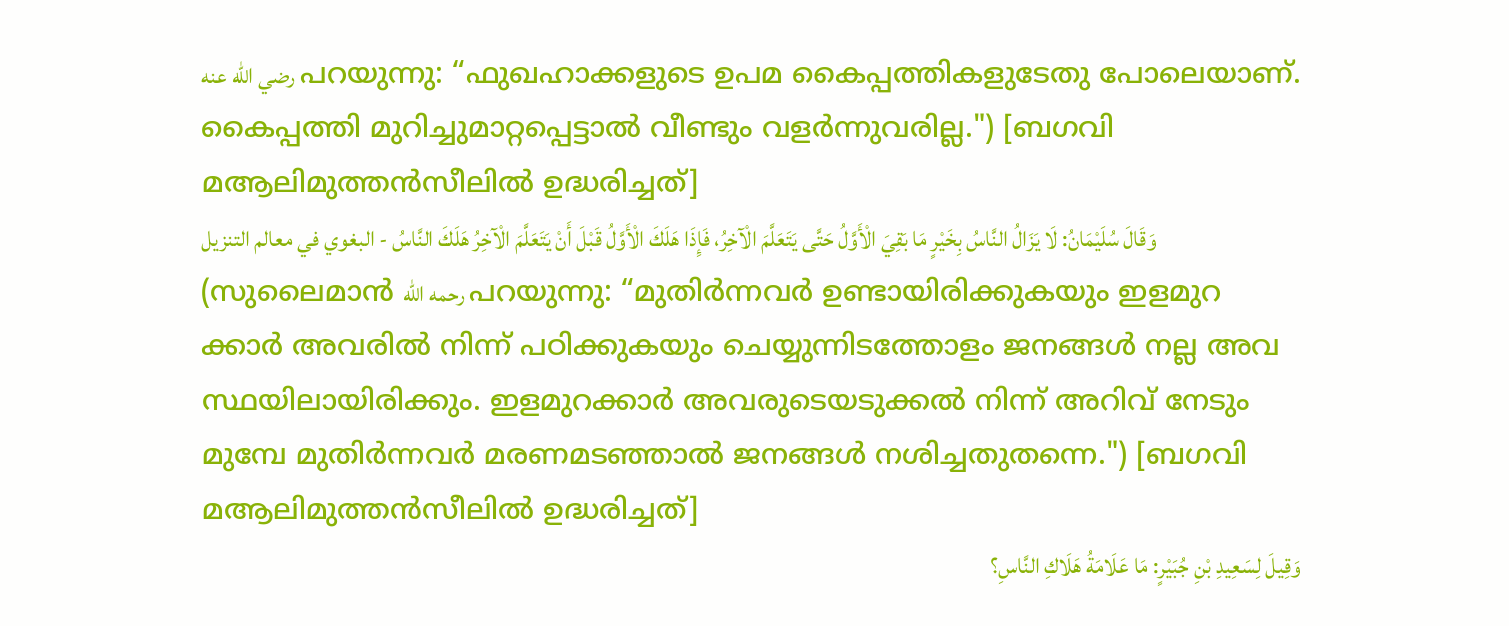رضي الله عنه പറയുന്നു: “ഫുഖഹാക്കളുടെ ഉപമ കൈപ്പത്തികളുടേതു പോലെയാണ്. കൈപ്പത്തി മുറിച്ചുമാറ്റപ്പെട്ടാൽ വീണ്ടും വളർന്നുവരില്ല.") [ബഗവി മആലിമുത്തൻസീലിൽ ഉദ്ധരിച്ചത്]
وَقَالَ سُلَيْمَانُ: لَا يَزَالُ النَّاسُ بِخَيْرٍ مَا بَقِيَ الْأَوَّلُ حَتَّى يَتَعَلَّمَ الْآخِرُ، فَإِذَا هَلَكَ الْأَوَّلُ قَبْلَ أَنْ يَتَعَلَّمَ الْآخِرُ هَلَكَ النَّاسُ - البغوي في معالم التنزيل (സുലൈമാൻ رحمه الله പറയുന്നു: “മുതിർന്നവർ ഉണ്ടായിരിക്കുകയും ഇളമുറ ക്കാർ അവരിൽ നിന്ന് പഠിക്കുകയും ചെയ്യുന്നിടത്തോളം ജനങ്ങൾ നല്ല അവ സ്ഥയിലായിരിക്കും. ഇളമുറക്കാർ അവരുടെയടുക്കൽ നിന്ന് അറിവ് നേടും മുമ്പേ മുതിർന്നവർ മരണമടഞ്ഞാൽ ജനങ്ങൾ നശിച്ചതുതന്നെ.") [ബഗവി മആലിമുത്തൻസീലിൽ ഉദ്ധരിച്ചത്]
وَقِيلَ لِسَعِيدِ بْنِ جُبَيْرٍ: مَا عَلَامَةُ هَلَاكِ النَّاسِ؟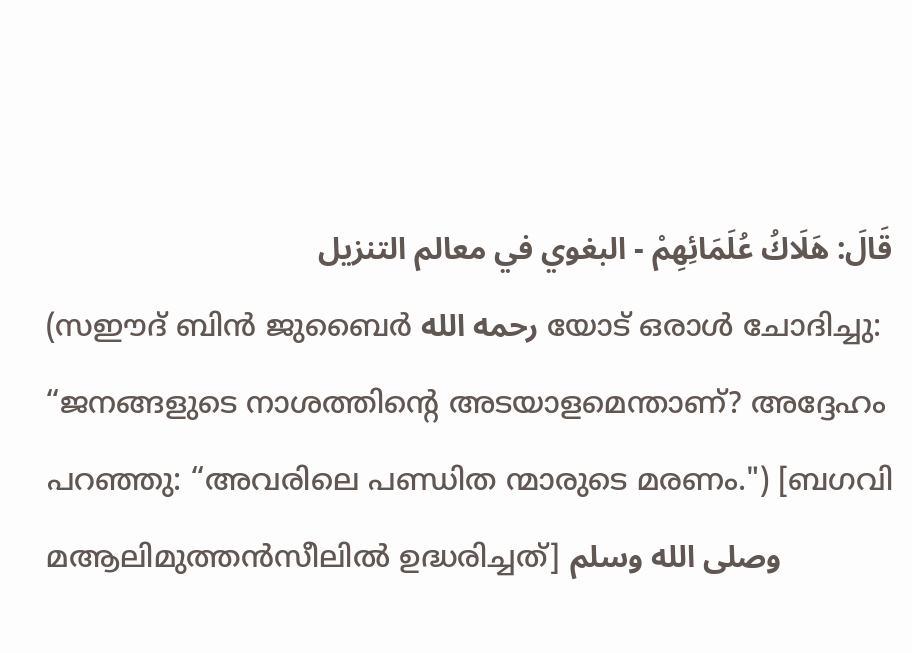قَالَ: هَلَاكُ عُلَمَائِهِمْ - البغوي في معالم التنزيل
(സഈദ് ബിൻ ജുബൈർ رحمه الله യോട് ഒരാൾ ചോദിച്ചു: “ജനങ്ങളുടെ നാശത്തിന്റെ അടയാളമെന്താണ്? അദ്ദേഹം പറഞ്ഞു: “അവരിലെ പണ്ഡിത ന്മാരുടെ മരണം.") [ബഗവി മആലിമുത്തൻസീലിൽ ഉദ്ധരിച്ചത്] وصلى الله وسلم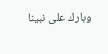وبارك على نبينا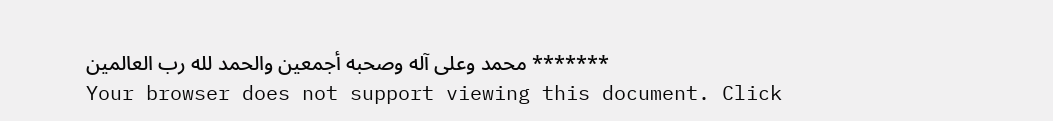محمد وعلى آله وصحبه أجمعين والحمد لله رب العالمين *******
Your browser does not support viewing this document. Click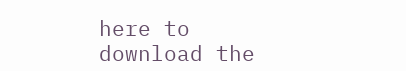here to download the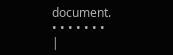document.
• • • • • • •
|